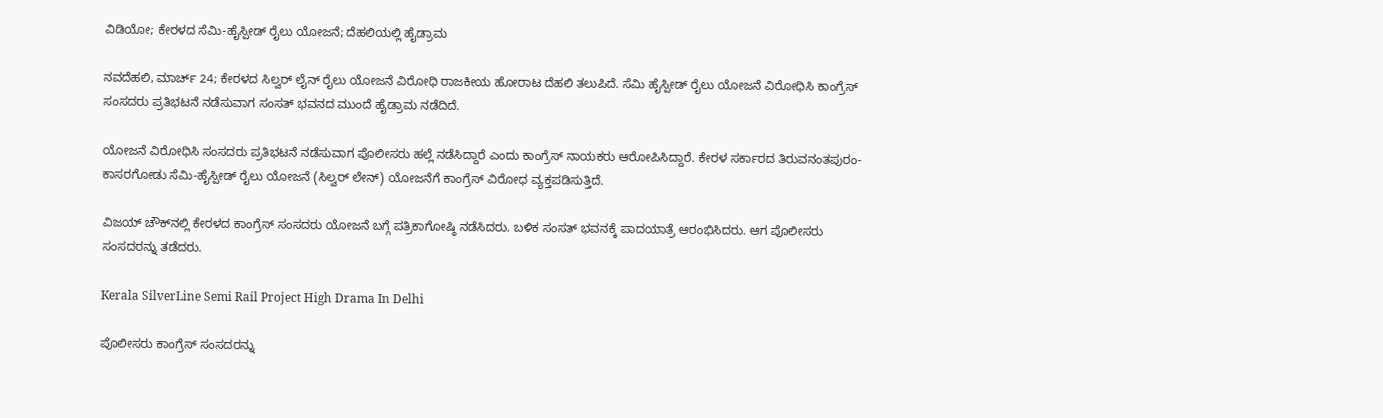ವಿಡಿಯೋ; ಕೇರಳದ ಸೆಮಿ-ಹೈಸ್ಪೀಡ್ ರೈಲು ಯೋಜನೆ; ದೆಹಲಿಯಲ್ಲಿ ಹೈಡ್ರಾಮ

ನವದೆಹಲಿ, ಮಾರ್ಚ್ 24; ಕೇರಳದ ಸಿಲ್ವರ್ ಲೈನ್ ರೈಲು ಯೋಜನೆ ವಿರೋಧಿ ರಾಜಕೀಯ ಹೋರಾಟ ದೆಹಲಿ ತಲುಪಿದೆ. ಸೆಮಿ ಹೈಸ್ಪೀಡ್ ರೈಲು ಯೋಜನೆ ವಿರೋಧಿಸಿ ಕಾಂಗ್ರೆಸ್ ಸಂಸದರು ಪ್ರತಿಭಟನೆ ನಡೆಸುವಾಗ ಸಂಸತ್ ಭವನದ ಮುಂದೆ ಹೈಡ್ರಾಮ ನಡೆದಿದೆ.

ಯೋಜನೆ ವಿರೋಧಿಸಿ ಸಂಸದರು ಪ್ರತಿಭಟನೆ ನಡೆಸುವಾಗ ಪೊಲೀಸರು ಹಲ್ಲೆ ನಡೆಸಿದ್ದಾರೆ ಎಂದು ಕಾಂಗ್ರೆಸ್ ನಾಯಕರು ಆರೋಪಿಸಿದ್ದಾರೆ. ಕೇರಳ ಸರ್ಕಾರದ ತಿರುವನಂತಪುರಂ-ಕಾಸರಗೋಡು ಸೆಮಿ-ಹೈಸ್ಪೀಡ್ ರೈಲು ಯೋಜನೆ (ಸಿಲ್ವರ್ ಲೇನ್) ಯೋಜನೆಗೆ ಕಾಂಗ್ರೆಸ್ ವಿರೋಧ ವ್ಯಕ್ತಪಡಿಸುತ್ತಿದೆ.

ವಿಜಯ್ ಚೌಕ್‌ನಲ್ಲಿ ಕೇರಳದ ಕಾಂಗ್ರೆಸ್ ಸಂಸದರು ಯೋಜನೆ ಬಗ್ಗೆ ಪತ್ರಿಕಾಗೋಷ್ಠಿ ನಡೆಸಿದರು. ಬಳಿಕ ಸಂಸತ್ ಭವನಕ್ಕೆ ಪಾದಯಾತ್ರೆ ಆರಂಭಿಸಿದರು. ಆಗ ಪೊಲೀಸರು ಸಂಸದರನ್ನು ತಡೆದರು.

Kerala SilverLine Semi Rail Project High Drama In Delhi

ಪೊಲೀಸರು ಕಾಂಗ್ರೆಸ್ ಸಂಸದರನ್ನು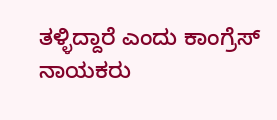ತಳ್ಳಿದ್ದಾರೆ ಎಂದು ಕಾಂಗ್ರೆಸ್ ನಾಯಕರು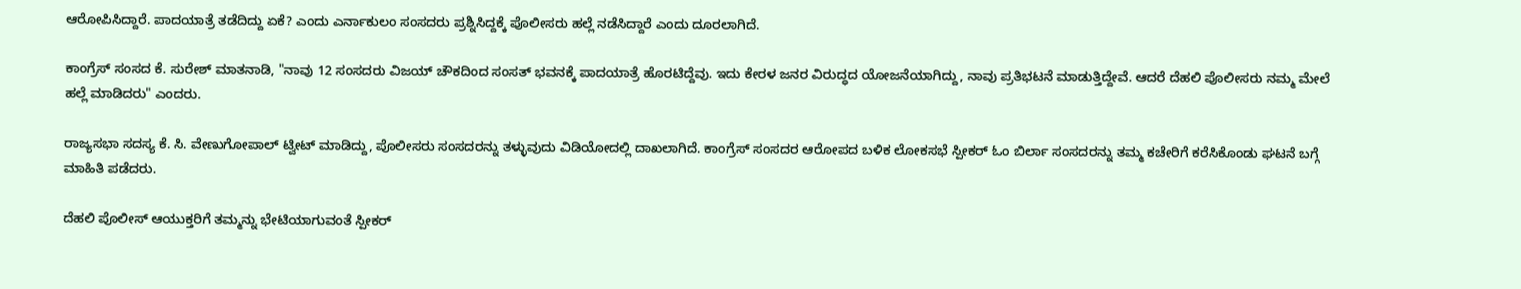ಆರೋಪಿಸಿದ್ದಾರೆ. ಪಾದಯಾತ್ರೆ ತಡೆದಿದ್ದು ಏಕೆ? ಎಂದು ಎರ್ನಾಕುಲಂ ಸಂಸದರು ಪ್ರಶ್ನಿಸಿದ್ದಕ್ಕೆ ಪೊಲೀಸರು ಹಲ್ಲೆ ನಡೆಸಿದ್ದಾರೆ ಎಂದು ದೂರಲಾಗಿದೆ.

ಕಾಂಗ್ರೆಸ್ ಸಂಸದ ಕೆ. ಸುರೇಶ್‌ ಮಾತನಾಡಿ, "ನಾವು 12 ಸಂಸದರು ವಿಜಯ್‌ ಚೌಕದಿಂದ ಸಂಸತ್ ಭವನಕ್ಕೆ ಪಾದಯಾತ್ರೆ ಹೊರಟಿದ್ದೆವು. ಇದು ಕೇರಳ ಜನರ ವಿರುದ್ಧದ ಯೋಜನೆಯಾಗಿದ್ದು, ನಾವು ಪ್ರತಿಭಟನೆ ಮಾಡುತ್ತಿದ್ದೇವೆ. ಆದರೆ ದೆಹಲಿ ಪೊಲೀಸರು ನಮ್ಮ ಮೇಲೆ ಹಲ್ಲೆ ಮಾಡಿದರು" ಎಂದರು.

ರಾಜ್ಯಸಭಾ ಸದಸ್ಯ ಕೆ. ಸಿ. ವೇಣುಗೋಪಾಲ್ ಟ್ವೀಟ್ ಮಾಡಿದ್ದು, ಪೊಲೀಸರು ಸಂಸದರನ್ನು ತಳ್ಳುವುದು ವಿಡಿಯೋದಲ್ಲಿ ದಾಖಲಾಗಿದೆ. ಕಾಂಗ್ರೆಸ್ ಸಂಸದರ ಆರೋಪದ ಬಳಿಕ ಲೋಕಸಭೆ ಸ್ಪೀಕರ್ ಓಂ ಬಿರ್ಲಾ ಸಂಸದರನ್ನು ತಮ್ಮ ಕಚೇರಿಗೆ ಕರೆಸಿಕೊಂಡು ಘಟನೆ ಬಗ್ಗೆ ಮಾಹಿತಿ ಪಡೆದರು.

ದೆಹಲಿ ಪೊಲೀಸ್ ಆಯುಕ್ತರಿಗೆ ತಮ್ಮನ್ನು ಭೇಟಿಯಾಗುವಂತೆ ಸ್ಪೀಕರ್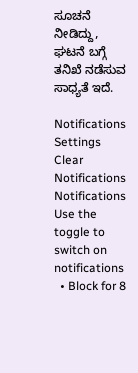ಸೂಚನೆ ನೀಡಿದ್ದು, ಘಟನೆ ಬಗ್ಗೆ ತನಿಖೆ ನಡೆಸುವ ಸಾಧ್ಯತೆ ಇದೆ.

Notifications
Settings
Clear Notifications
Notifications
Use the toggle to switch on notifications
  • Block for 8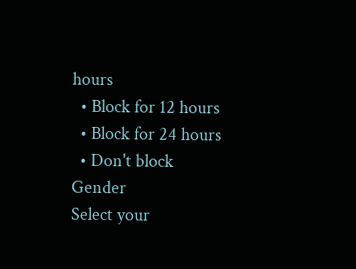hours
  • Block for 12 hours
  • Block for 24 hours
  • Don't block
Gender
Select your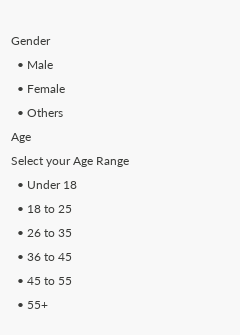Gender
  • Male
  • Female
  • Others
Age
Select your Age Range
  • Under 18
  • 18 to 25
  • 26 to 35
  • 36 to 45
  • 45 to 55
  • 55+